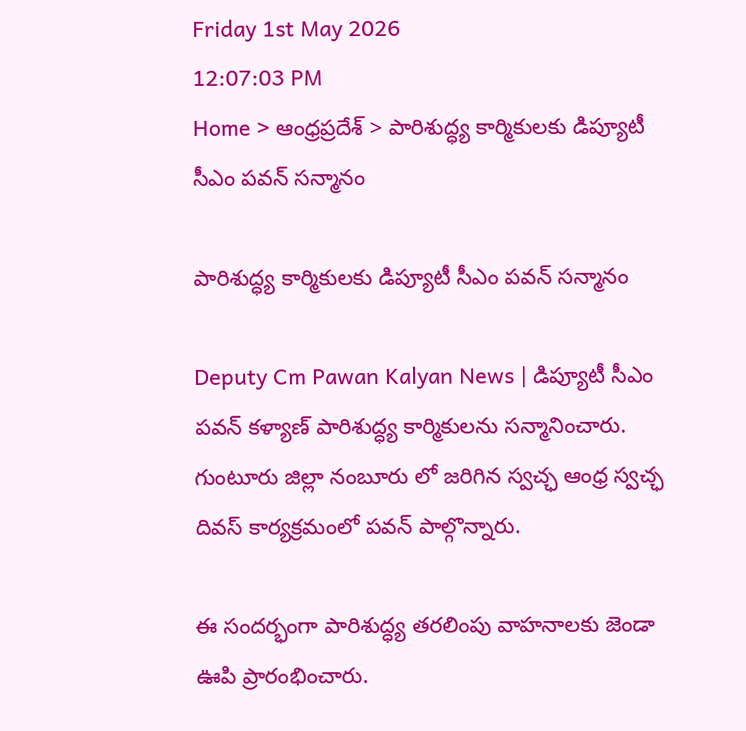Friday 1st May 2026
12:07:03 PM
Home > ఆంధ్రప్రదేశ్ > పారిశుద్ధ్య కార్మికులకు డిప్యూటీ సీఎం పవన్ సన్మానం

పారిశుద్ధ్య కార్మికులకు డిప్యూటీ సీఎం పవన్ సన్మానం

Deputy Cm Pawan Kalyan News | డిప్యూటీ సీఎం పవన్ కళ్యాణ్ పారిశుద్ధ్య కార్మికులను సన్మానించారు. గుంటూరు జిల్లా నంబూరు లో జరిగిన స్వచ్ఛ ఆంధ్ర స్వచ్ఛ దివస్ కార్యక్రమంలో పవన్ పాల్గొన్నారు.

ఈ సందర్భంగా పారిశుద్ధ్య తరలింపు వాహనాలకు జెండా ఊపి ప్రారంభించారు.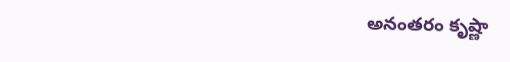అనంతరం కృష్ణా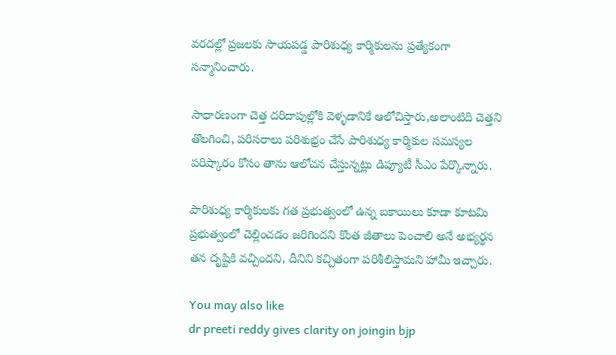వరదల్లో ప్రజలకు సాయపడ్డ పారిశుధ్య కార్మికులను ప్రత్యేకంగా సన్మానించారు.

సాధారణంగా చెత్త దరిదాపుల్లోకి వెళ్ళడానికే ఆలోచిస్తారు,అలాంటిది చెత్తని తొలగించి, పరిసరాలు పరిశుభ్రం చేసే పారిశుధ్య కార్మికుల సమస్యల పరిష్కారం కోసం తాను ఆలోచన చేస్తున్నట్లు డిప్యూటీ సీఎం పేర్కొన్నారు.

పారిశుధ్య కార్మికులకు గత ప్రభుత్వంలో ఉన్న బకాయిలు కూడా కూటమి ప్రభుత్వంలో చెల్లించడం జరిగిందని కొంత జీతాలు పెంచాలి అనే అభ్యర్థన తన దృష్టికి వచ్చిందని, దీనిని కచ్చితంగా పరిశీలిస్తామని హామీ ఇచ్చారు.

You may also like
dr preeti reddy gives clarity on joingin bjp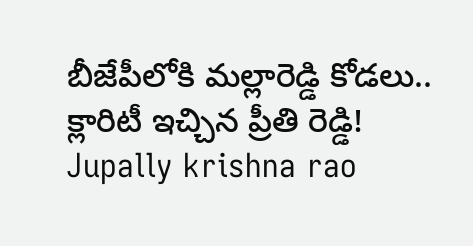బీజేపీలోకి మల్లారెడ్డి కోడలు.. క్లారిటీ ఇచ్చిన ప్రీతి రెడ్డి!
Jupally krishna rao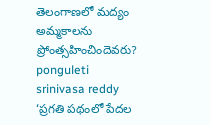తెలంగాణలో మ‌ద్యం అమ్మ‌కాల‌ను ప్రోంత్స‌హించిందెవ‌రు?
ponguleti srinivasa reddy
‘ప్రగతి పథంలో పేదల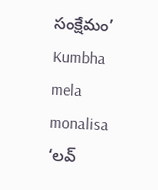సంక్షేమం’
Kumbha mela monalisa
‘లవ్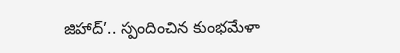జిహాద్’.. స్పందించిన కుంభమేళా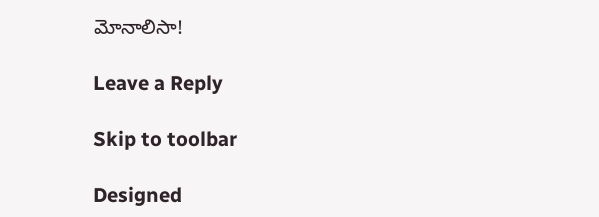మోనాలిసా!

Leave a Reply

Skip to toolbar

Designed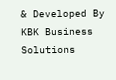& Developed By KBK Business Solutions